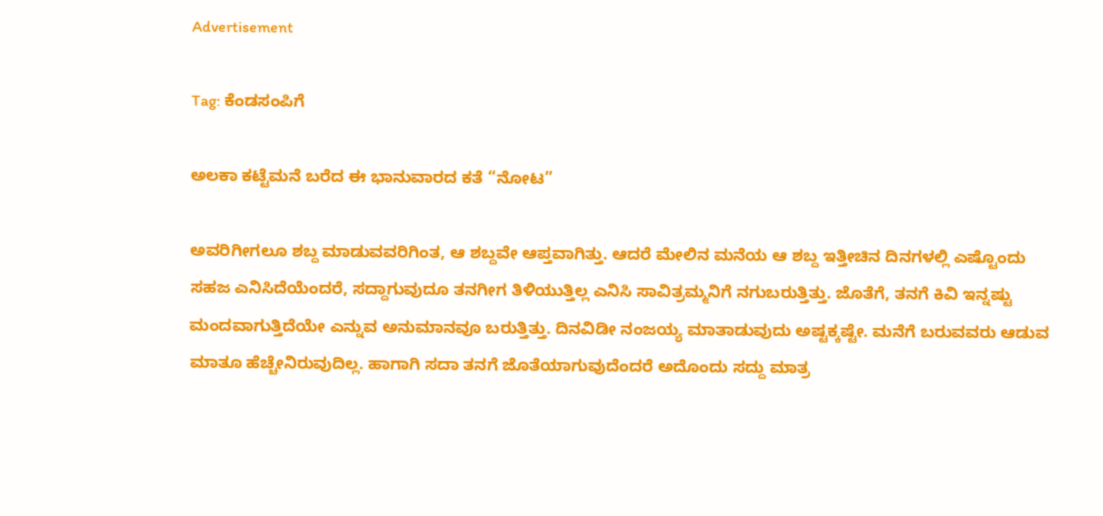Advertisement

Tag: ಕೆಂಡಸಂಪಿಗೆ

ಅಲಕಾ ಕಟ್ಟೆಮನೆ ಬರೆದ ಈ ಭಾನುವಾರದ ಕತೆ “ನೋಟ”

ಅವರಿಗೀಗಲೂ ಶಬ್ದ ಮಾಡುವವರಿಗಿಂತ, ಆ ಶಬ್ದವೇ ಆಪ್ತವಾಗಿತ್ತು. ಆದರೆ ಮೇಲಿನ ಮನೆಯ ಆ ಶಬ್ದ ಇತ್ತೀಚಿನ ದಿನಗಳಲ್ಲಿ ಎಷ್ಟೊಂದು ಸಹಜ ಎನಿಸಿದೆಯೆಂದರೆ, ಸದ್ದಾಗುವುದೂ ತನಗೀಗ ತಿಳಿಯುತ್ತಿಲ್ಲ ಎನಿಸಿ ಸಾವಿತ್ರಮ್ಮನಿಗೆ ನಗುಬರುತ್ತಿತ್ತು. ಜೊತೆಗೆ, ತನಗೆ ಕಿವಿ ಇನ್ನಷ್ಟು ಮಂದವಾಗುತ್ತಿದೆಯೇ ಎನ್ನುವ ಅನುಮಾನವೂ ಬರುತ್ತಿತ್ತು. ದಿನವಿಡೀ ನಂಜಯ್ಯ ಮಾತಾಡುವುದು ಅಷ್ಟಕ್ಕಷ್ಟೇ. ಮನೆಗೆ ಬರುವವರು ಆಡುವ ಮಾತೂ ಹೆಚ್ಚೇನಿರುವುದಿಲ್ಲ. ಹಾಗಾಗಿ ಸದಾ ತನಗೆ ಜೊತೆಯಾಗುವುದೆಂದರೆ ಅದೊಂದು ಸದ್ದು ಮಾತ್ರ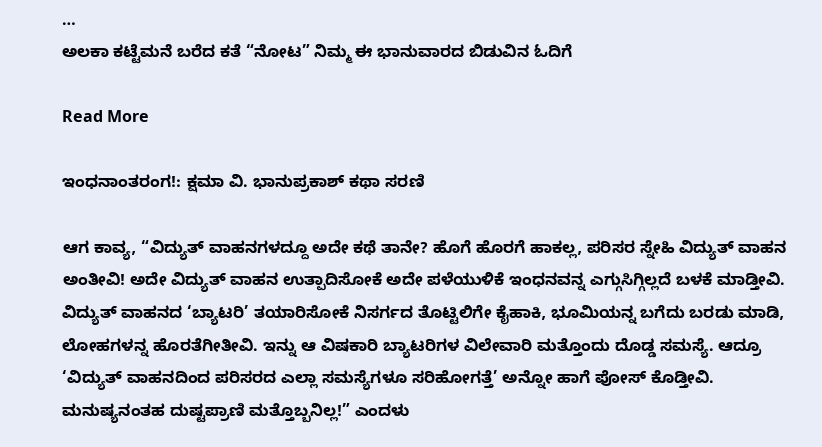…
ಅಲಕಾ ಕಟ್ಟೆಮನೆ ಬರೆದ ಕತೆ “ನೋಟ” ನಿಮ್ಮ ಈ ಭಾನುವಾರದ ಬಿಡುವಿನ ಓದಿಗೆ

Read More

ಇಂಧನಾಂತರಂಗ!: ಕ್ಷಮಾ ವಿ. ಭಾನುಪ್ರಕಾಶ್ ಕಥಾ ಸರಣಿ

ಆಗ ಕಾವ್ಯ, “ವಿದ್ಯುತ್ ವಾಹನಗಳದ್ದೂ ಅದೇ ಕಥೆ ತಾನೇ? ಹೊಗೆ ಹೊರಗೆ ಹಾಕಲ್ಲ, ಪರಿಸರ ಸ್ನೇಹಿ ವಿದ್ಯುತ್ ವಾಹನ ಅಂತೀವಿ! ಅದೇ ವಿದ್ಯುತ್ ವಾಹನ ಉತ್ಪಾದಿಸೋಕೆ ಅದೇ ಪಳೆಯುಳಿಕೆ ಇಂಧನವನ್ನ ಎಗ್ಗುಸಿಗ್ಗಿಲ್ಲದೆ ಬಳಕೆ ಮಾಡ್ತೀವಿ. ವಿದ್ಯುತ್ ವಾಹನದ ‘ಬ್ಯಾಟರಿ’ ತಯಾರಿಸೋಕೆ ನಿಸರ್ಗದ ತೊಟ್ಟಿಲಿಗೇ ಕೈಹಾಕಿ, ಭೂಮಿಯನ್ನ ಬಗೆದು ಬರಡು ಮಾಡಿ, ಲೋಹಗಳನ್ನ ಹೊರತೆಗೀತೀವಿ. ಇನ್ನು ಆ ವಿಷಕಾರಿ ಬ್ಯಾಟರಿಗಳ ವಿಲೇವಾರಿ ಮತ್ತೊಂದು ದೊಡ್ಡ ಸಮಸ್ಯೆ. ಆದ್ರೂ ‘ವಿದ್ಯುತ್ ವಾಹನದಿಂದ ಪರಿಸರದ ಎಲ್ಲಾ ಸಮಸ್ಯೆಗಳೂ ಸರಿಹೋಗತ್ತೆ’ ಅನ್ನೋ ಹಾಗೆ ಪೋಸ್ ಕೊಡ್ತೀವಿ. ಮನುಷ್ಯನಂತಹ ದುಷ್ಟಪ್ರಾಣಿ ಮತ್ತೊಬ್ಬನಿಲ್ಲ!” ಎಂದಳು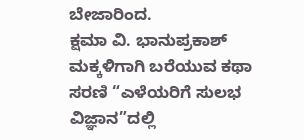ಬೇಜಾರಿಂದ.
ಕ್ಷಮಾ ವಿ. ಭಾನುಪ್ರಕಾಶ್‌ ಮಕ್ಕಳಿಗಾಗಿ ಬರೆಯುವ ಕಥಾ ಸರಣಿ “ಎಳೆಯರಿಗೆ ಸುಲಭ ವಿಜ್ಞಾನ”ದಲ್ಲಿ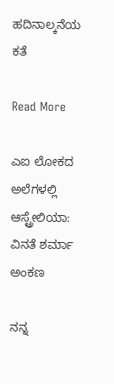ಹದಿನಾಲ್ಕನೆಯ ಕತೆ

Read More

ಎಐ ಲೋಕದ ಅಲೆಗಳಲ್ಲಿ ಆಸ್ಟ್ರೇಲಿಯಾ: ವಿನತೆ ಶರ್ಮಾ ಅಂಕಣ

ನನ್ನ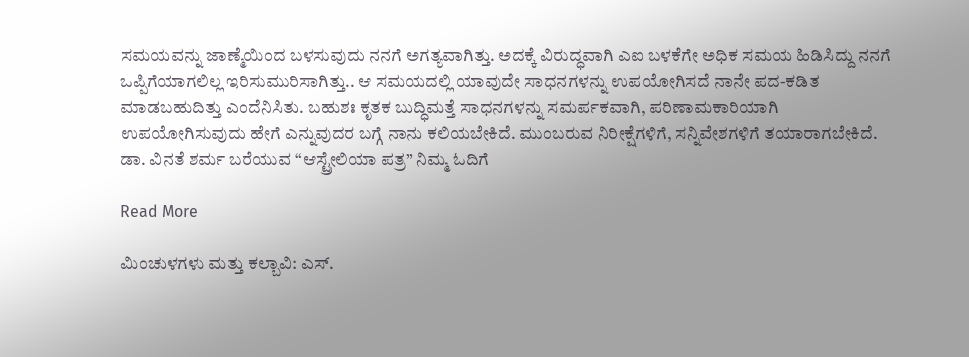ಸಮಯವನ್ನು ಜಾಣ್ಮೆಯಿಂದ ಬಳಸುವುದು ನನಗೆ ಅಗತ್ಯವಾಗಿತ್ತು. ಅದಕ್ಕೆ ವಿರುದ್ಧವಾಗಿ ಎಐ ಬಳಕೆಗೇ ಅಧಿಕ ಸಮಯ ಹಿಡಿಸಿದ್ದು ನನಗೆ ಒಪ್ಪಿಗೆಯಾಗಲಿಲ್ಲ ಇರಿಸುಮುರಿಸಾಗಿತ್ತು.. ಆ ಸಮಯದಲ್ಲಿ ಯಾವುದೇ ಸಾಧನಗಳನ್ನು ಉಪಯೋಗಿಸದೆ ನಾನೇ ಪದ-ಕಡಿತ ಮಾಡಬಹುದಿತ್ತು ಎಂದೆನಿಸಿತು. ಬಹುಶಃ ಕೃತಕ ಬುದ್ಧಿಮತ್ತೆ ಸಾಧನಗಳನ್ನು ಸಮರ್ಪಕವಾಗಿ, ಪರಿಣಾಮಕಾರಿಯಾಗಿ ಉಪಯೋಗಿಸುವುದು ಹೇಗೆ ಎನ್ನುವುದರ ಬಗ್ಗೆ ನಾನು ಕಲಿಯಬೇಕಿದೆ. ಮುಂಬರುವ ನಿರೀಕ್ಷೆಗಳಿಗೆ, ಸನ್ನಿವೇಶಗಳಿಗೆ ತಯಾರಾಗಬೇಕಿದೆ.
ಡಾ. ವಿನತೆ ಶರ್ಮ ಬರೆಯುವ “ಆಸ್ಟ್ರೇಲಿಯಾ ಪತ್ರ” ನಿಮ್ಮ ಓದಿಗೆ

Read More

ಮಿಂಚುಳಗಳು ಮತ್ತು ಕಲ್ಬಾವಿ: ಎಸ್.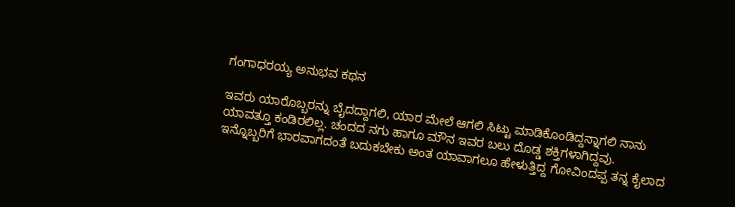ಗಂಗಾಧರಯ್ಯ ಅನುಭವ ಕಥನ

ಇವರು ಯಾರೊಬ್ಬರನ್ನು ಬೈದದ್ದಾಗಲಿ, ಯಾರ ಮೇಲೆ ಆಗಲಿ ಸಿಟ್ಟು ಮಾಡಿಕೊಂಡಿದ್ದನ್ನಾಗಲಿ ನಾನು ಯಾವತ್ತೂ ಕಂಡಿರಲಿಲ್ಲ. ಚಂದದ ನಗು ಹಾಗೂ ಮೌನ ಇವರ ಬಲು ದೊಡ್ಡ ಶಕ್ತಿಗಳಾಗಿದ್ದವು. ಇನ್ನೊಬ್ಬರಿಗೆ ಭಾರವಾಗದಂತೆ ಬದುಕಬೇಕು ಅಂತ ಯಾವಾಗಲೂ ಹೇಳುತ್ತಿದ್ದ ಗೋವಿಂದಪ್ಪ ತನ್ನ ಕೈಲಾದ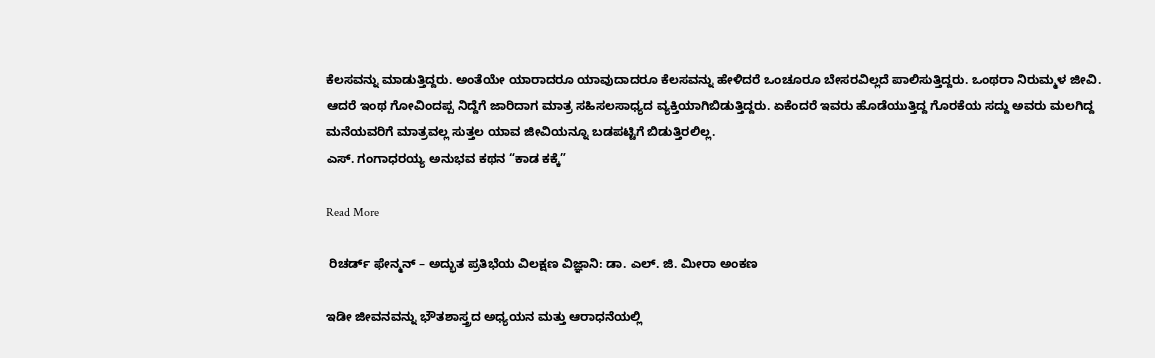ಕೆಲಸವನ್ನು ಮಾಡುತ್ತಿದ್ದರು. ಅಂತೆಯೇ ಯಾರಾದರೂ ಯಾವುದಾದರೂ ಕೆಲಸವನ್ನು ಹೇಳಿದರೆ ಒಂಚೂರೂ ಬೇಸರವಿಲ್ಲದೆ ಪಾಲಿಸುತ್ತಿದ್ದರು. ಒಂಥರಾ ನಿರುಮ್ಮಳ ಜೀವಿ. ಆದರೆ ಇಂಥ ಗೋವಿಂದಪ್ಪ ನಿದ್ದೆಗೆ ಜಾರಿದಾಗ ಮಾತ್ರ ಸಹಿಸಲಸಾಧ್ಯದ ವ್ಯಕ್ತಿಯಾಗಿಬಿಡುತ್ತಿದ್ದರು. ಏಕೆಂದರೆ ಇವರು ಹೊಡೆಯುತ್ತಿದ್ದ ಗೊರಕೆಯ ಸದ್ದು ಅವರು ಮಲಗಿದ್ದ ಮನೆಯವರಿಗೆ ಮಾತ್ರವಲ್ಲ ಸುತ್ತಲ ಯಾವ ಜೀವಿಯನ್ನೂ ಬಡಪಟ್ಟಿಗೆ ಬಿಡುತ್ತಿರಲಿಲ್ಲ.
ಎಸ್. ಗಂಗಾಧರಯ್ಯ ಅನುಭವ ಕಥನ “ಕಾಡ ಕಕ್ಕೆ”

Read More

 ರಿಚರ್ಡ್ ಫೇನ್ಮನ್ – ಅದ್ಭುತ ಪ್ರತಿಭೆಯ ವಿಲಕ್ಷಣ ವಿಜ್ಞಾನಿ: ಡಾ. ಎಲ್. ಜಿ. ಮೀರಾ ಅಂಕಣ

ಇಡೀ ಜೀವನವನ್ನು ಭೌತಶಾಸ್ತ್ರದ ಅಧ್ಯಯನ ಮತ್ತು ಆರಾಧನೆಯಲ್ಲಿ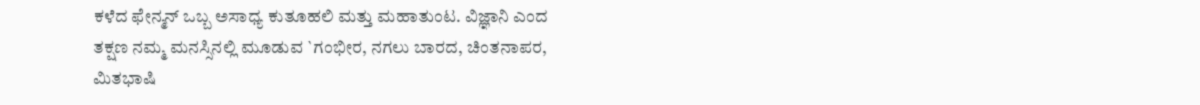ಕಳೆದ ಫೇನ್ಮನ್ ಒಬ್ಬ ಅಸಾಧ್ಯ ಕುತೂಹಲಿ ಮತ್ತು ಮಹಾತುಂಟ. ವಿಜ್ಞಾನಿ ಎಂದ ತಕ್ಷಣ ನಮ್ಮ ಮನಸ್ಸಿನಲ್ಲಿ ಮೂಡುವ `ಗಂಭೀರ, ನಗಲು ಬಾರದ, ಚಿಂತನಾಪರ, ಮಿತಭಾಷಿ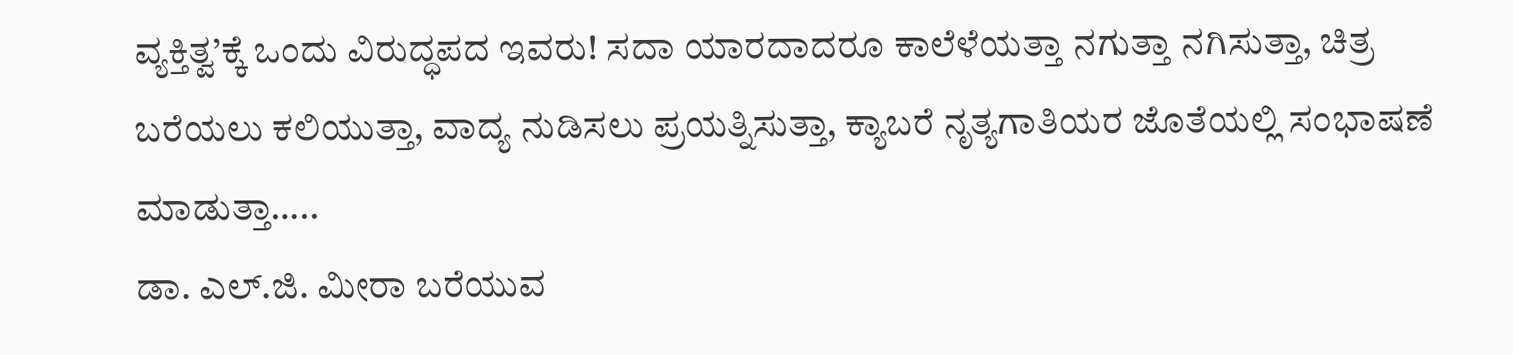ವ್ಯಕ್ತಿತ್ವ’ಕ್ಕೆ ಒಂದು ವಿರುದ್ಧಪದ ಇವರು! ಸದಾ ಯಾರದಾದರೂ ಕಾಲೆಳೆಯತ್ತಾ ನಗುತ್ತಾ ನಗಿಸುತ್ತಾ, ಚಿತ್ರ ಬರೆಯಲು ಕಲಿಯುತ್ತಾ, ವಾದ್ಯ ನುಡಿಸಲು ಪ್ರಯತ್ನಿಸುತ್ತಾ, ಕ್ಯಾಬರೆ ನೃತ್ಯಗಾತಿಯರ ಜೊತೆಯಲ್ಲಿ ಸಂಭಾಷಣೆ ಮಾಡುತ್ತಾ…..
ಡಾ. ಎಲ್.ಜಿ. ಮೀರಾ ಬರೆಯುವ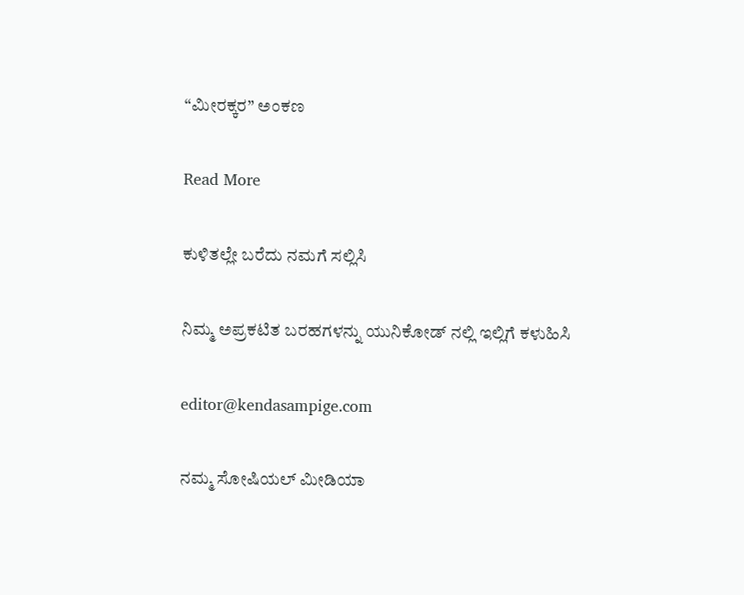“ಮೀರಕ್ಕರ” ಅಂಕಣ

Read More

ಕುಳಿತಲ್ಲೇ ಬರೆದು ನಮಗೆ ಸಲ್ಲಿಸಿ

ನಿಮ್ಮ ಅಪ್ರಕಟಿತ ಬರಹಗಳನ್ನು ಯುನಿಕೋಡ್ ನಲ್ಲಿ ಇಲ್ಲಿಗೆ ಕಳುಹಿಸಿ

editor@kendasampige.com

ನಮ್ಮ ಸೋಷಿಯಲ್‌ ಮೀಡಿಯಾ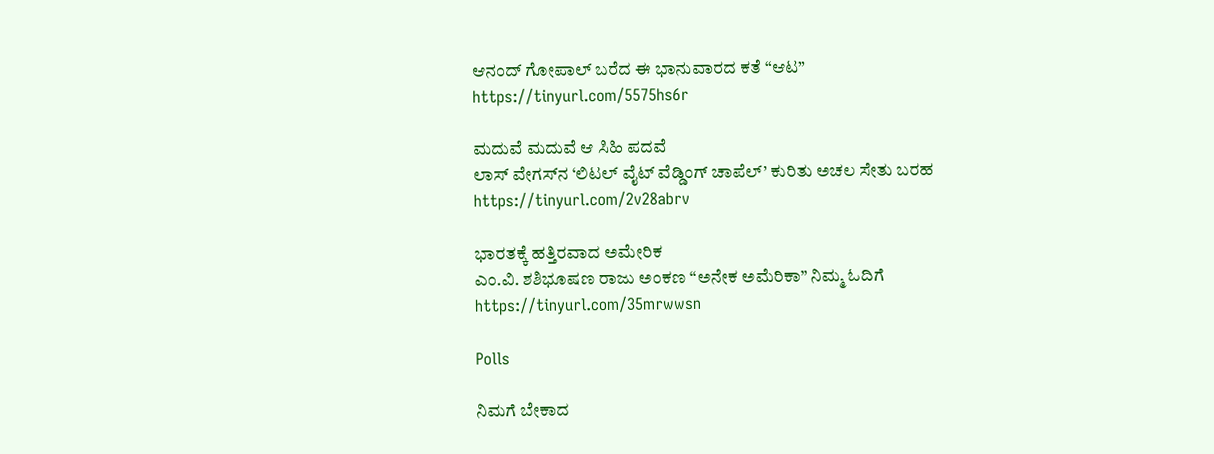ಆನಂದ್‌ ಗೋಪಾಲ್‌ ಬರೆದ ಈ ಭಾನುವಾರದ ಕತೆ “ಆಟ”
https://tinyurl.com/5575hs6r

ಮದುವೆ ಮದುವೆ ಆ ಸಿಹಿ ಪದವೆ
ಲಾಸ್‌ ವೇಗಸ್‌ನ ‘ಲಿಟಲ್ ವೈಟ್ ವೆಡ್ಡಿಂಗ್ ಚಾಪೆಲ್’ ಕುರಿತು ಅಚಲ ಸೇತು ಬರಹ
https://tinyurl.com/2v28abrv

ಭಾರತಕ್ಕೆ ಹತ್ತಿರವಾದ ಅಮೇರಿಕ
ಎಂ.ವಿ. ಶಶಿಭೂಷಣ ರಾಜು ಅಂಕಣ “ಅನೇಕ ಅಮೆರಿಕಾ” ನಿಮ್ಮ ಓದಿಗೆ
https://tinyurl.com/35mrwwsn

Polls

ನಿಮಗೆ ಬೇಕಾದ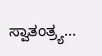ಸ್ವಾತಂತ್ರ್ಯ...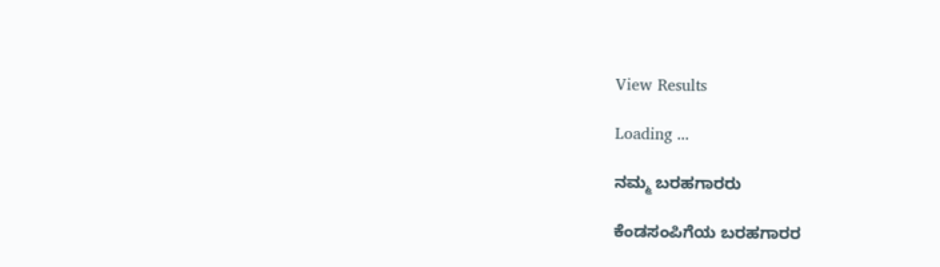View Results

Loading ...

ನಮ್ಮ ಬರಹಗಾರರು

ಕೆಂಡಸಂಪಿಗೆಯ ಬರಹಗಾರರ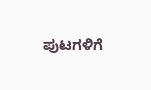ಪುಟಗಳಿಗೆ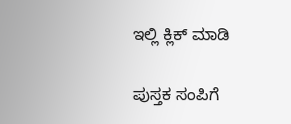ಇಲ್ಲಿ ಕ್ಲಿಕ್ ಮಾಡಿ

ಪುಸ್ತಕ ಸಂಪಿಗೆ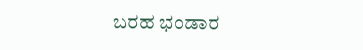ಬರಹ ಭಂಡಾರ